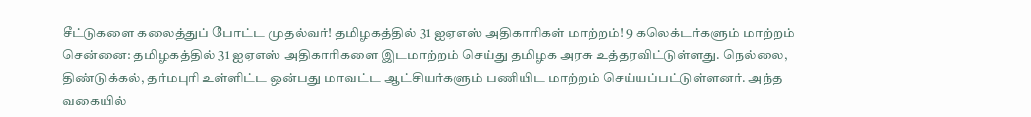சீட்டுகளை கலைத்துப் போட்ட முதல்வர்! தமிழகத்தில் 31 ஐஏஎஸ் அதிகாரிகள் மாற்றம்! 9 கலெக்டர்களும் மாற்றம்
சென்னை: தமிழகத்தில் 31 ஐஏஎஸ் அதிகாரிகளை இடமாற்றம் செய்து தமிழக அரசு உத்தரவிட்டுள்ளது. நெல்லை, திண்டுக்கல், தர்மபுரி உள்ளிட்ட ஒன்பது மாவட்ட ஆட்சியர்களும் பணியிட மாற்றம் செய்யப்பட்டுள்ளனர். அந்த வகையில்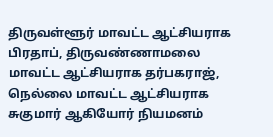திருவள்ளூர் மாவட்ட ஆட்சியராக பிரதாப், திருவண்ணாமலை மாவட்ட ஆட்சியராக தர்பகராஜ், நெல்லை மாவட்ட ஆட்சியராக சுகுமார் ஆகியோர் நியமனம்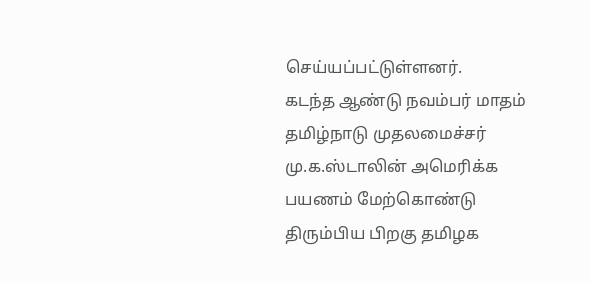செய்யப்பட்டுள்ளனர்.
கடந்த ஆண்டு நவம்பர் மாதம் தமிழ்நாடு முதலமைச்சர் மு.க.ஸ்டாலின் அமெரிக்க பயணம் மேற்கொண்டு திரும்பிய பிறகு தமிழக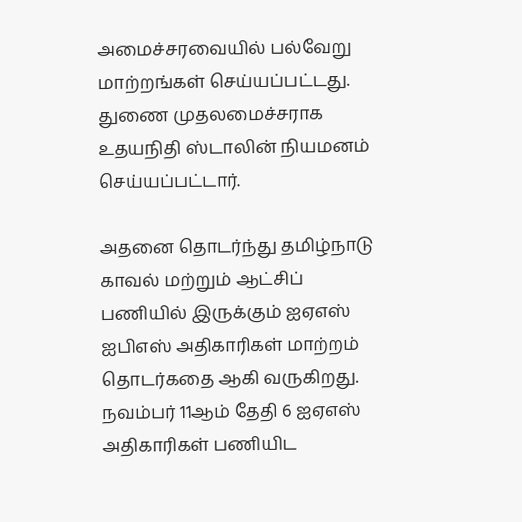அமைச்சரவையில் பல்வேறு மாற்றங்கள் செய்யப்பட்டது. துணை முதலமைச்சராக உதயநிதி ஸ்டாலின் நியமனம் செய்யப்பட்டார்.

அதனை தொடர்ந்து தமிழ்நாடு காவல் மற்றும் ஆட்சிப் பணியில் இருக்கும் ஐஏஎஸ் ஐபிஎஸ் அதிகாரிகள் மாற்றம் தொடர்கதை ஆகி வருகிறது. நவம்பர் 11ஆம் தேதி 6 ஐஏஎஸ் அதிகாரிகள் பணியிட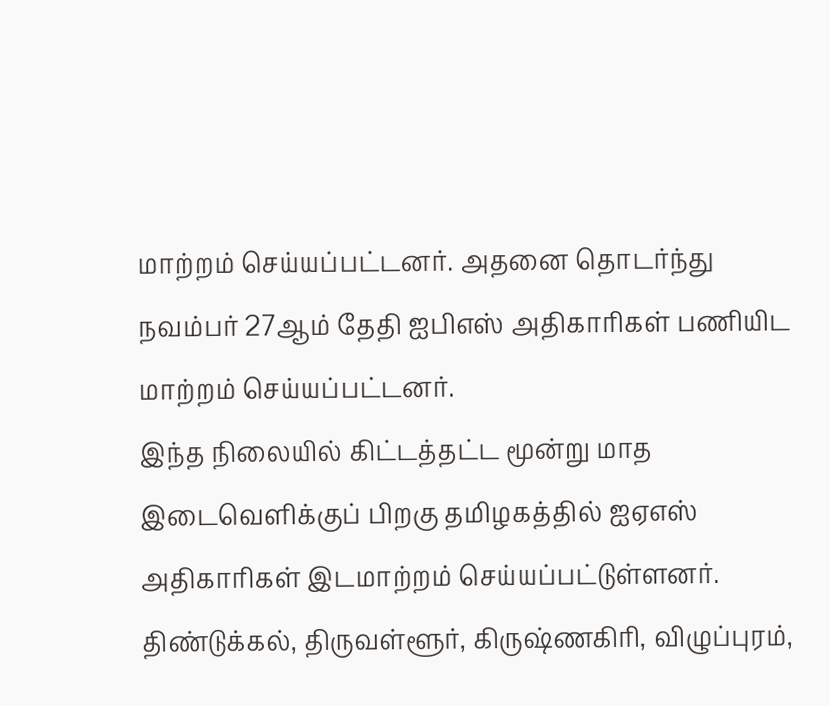மாற்றம் செய்யப்பட்டனர். அதனை தொடர்ந்து நவம்பர் 27ஆம் தேதி ஐபிஎஸ் அதிகாரிகள் பணியிட மாற்றம் செய்யப்பட்டனர்.
இந்த நிலையில் கிட்டத்தட்ட மூன்று மாத இடைவெளிக்குப் பிறகு தமிழகத்தில் ஐஏஎஸ் அதிகாரிகள் இடமாற்றம் செய்யப்பட்டுள்ளனர். திண்டுக்கல், திருவள்ளூர், கிருஷ்ணகிரி, விழுப்புரம்,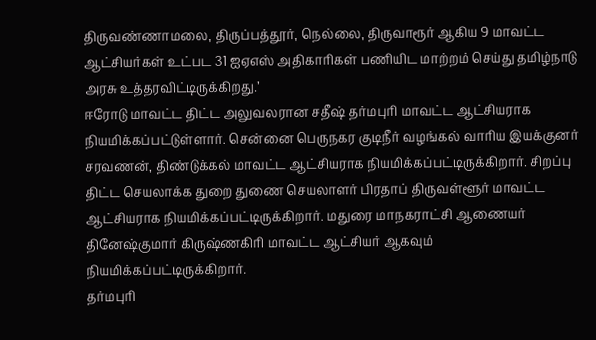திருவண்ணாமலை, திருப்பத்தூர், நெல்லை, திருவாரூர் ஆகிய 9 மாவட்ட ஆட்சியர்கள் உட்பட 31 ஐஏஎஸ் அதிகாரிகள் பணியிட மாற்றம் செய்து தமிழ்நாடு அரசு உத்தரவிட்டிருக்கிறது.’
ஈரோடு மாவட்ட திட்ட அலுவலரான சதீஷ் தர்மபுரி மாவட்ட ஆட்சியராக நியமிக்கப்பட்டுள்ளார். சென்னை பெருநகர குடிநீர் வழங்கல் வாரிய இயக்குனர் சரவணன், திண்டுக்கல் மாவட்ட ஆட்சியராக நியமிக்கப்பட்டிருக்கிறார். சிறப்பு திட்ட செயலாக்க துறை துணை செயலாளர் பிரதாப் திருவள்ளூர் மாவட்ட ஆட்சியராக நியமிக்கப்பட்டிருக்கிறார். மதுரை மாநகராட்சி ஆணையர் தினேஷ்குமார் கிருஷ்ணகிரி மாவட்ட ஆட்சியர் ஆகவும் நியமிக்கப்பட்டிருக்கிறார்.
தர்மபுரி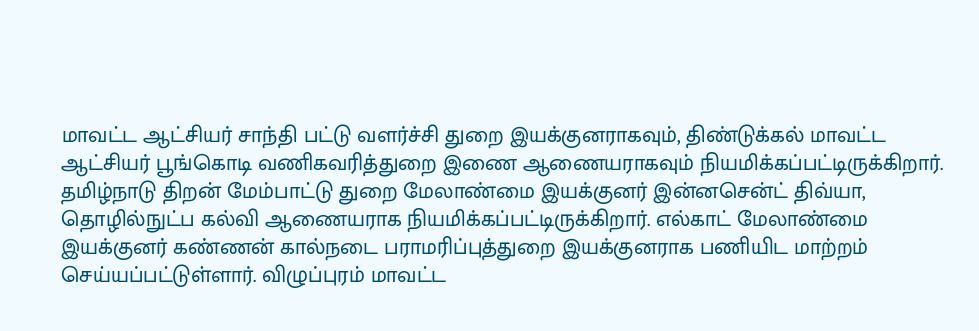மாவட்ட ஆட்சியர் சாந்தி பட்டு வளர்ச்சி துறை இயக்குனராகவும், திண்டுக்கல் மாவட்ட ஆட்சியர் பூங்கொடி வணிகவரித்துறை இணை ஆணையராகவும் நியமிக்கப்பட்டிருக்கிறார். தமிழ்நாடு திறன் மேம்பாட்டு துறை மேலாண்மை இயக்குனர் இன்னசென்ட் திவ்யா, தொழில்நுட்ப கல்வி ஆணையராக நியமிக்கப்பட்டிருக்கிறார். எல்காட் மேலாண்மை இயக்குனர் கண்ணன் கால்நடை பராமரிப்புத்துறை இயக்குனராக பணியிட மாற்றம் செய்யப்பட்டுள்ளார். விழுப்புரம் மாவட்ட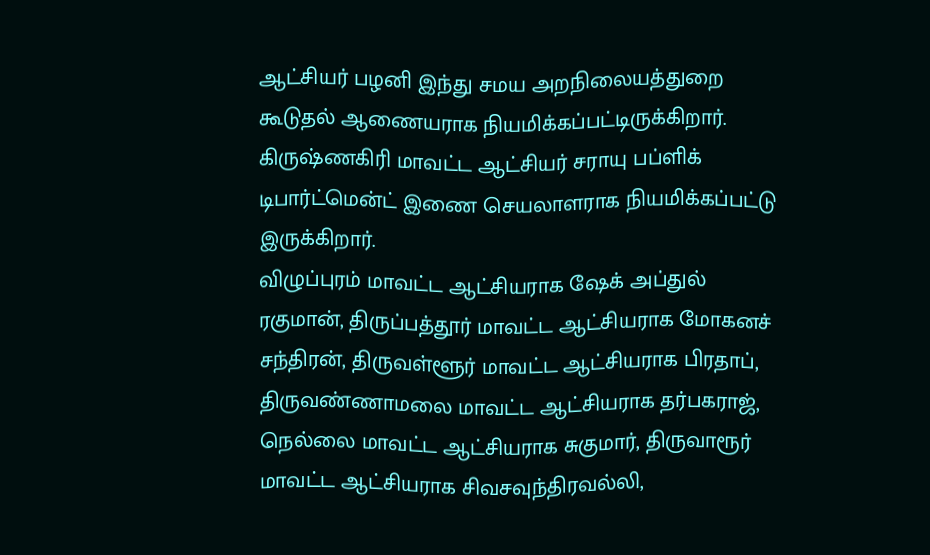ஆட்சியர் பழனி இந்து சமய அறநிலையத்துறை கூடுதல் ஆணையராக நியமிக்கப்பட்டிருக்கிறார். கிருஷ்ணகிரி மாவட்ட ஆட்சியர் சராயு பப்ளிக் டிபார்ட்மென்ட் இணை செயலாளராக நியமிக்கப்பட்டு இருக்கிறார்.
விழுப்புரம் மாவட்ட ஆட்சியராக ஷேக் அப்துல் ரகுமான், திருப்பத்தூர் மாவட்ட ஆட்சியராக மோகனச் சந்திரன், திருவள்ளூர் மாவட்ட ஆட்சியராக பிரதாப், திருவண்ணாமலை மாவட்ட ஆட்சியராக தர்பகராஜ், நெல்லை மாவட்ட ஆட்சியராக சுகுமார், திருவாரூர் மாவட்ட ஆட்சியராக சிவசவுந்திரவல்லி,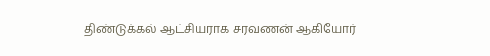திண்டுக்கல் ஆட்சியராக சரவணன் ஆகியோர்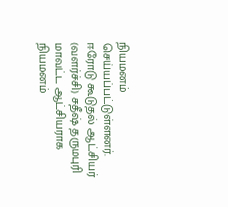நியமனம் செய்யப்பட்டுள்ளனர். ஈரோடு கூடுதல் ஆட்சியர் (வளர்ச்சி) சதீஷ் தருமபுரி மாவட்ட ஆட்சியராக நியமனம்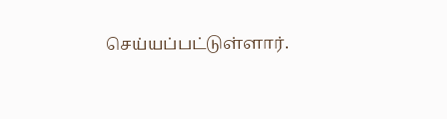செய்யப்பட்டுள்ளார்.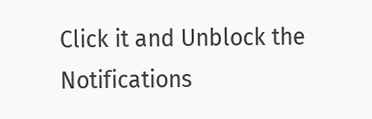Click it and Unblock the Notifications